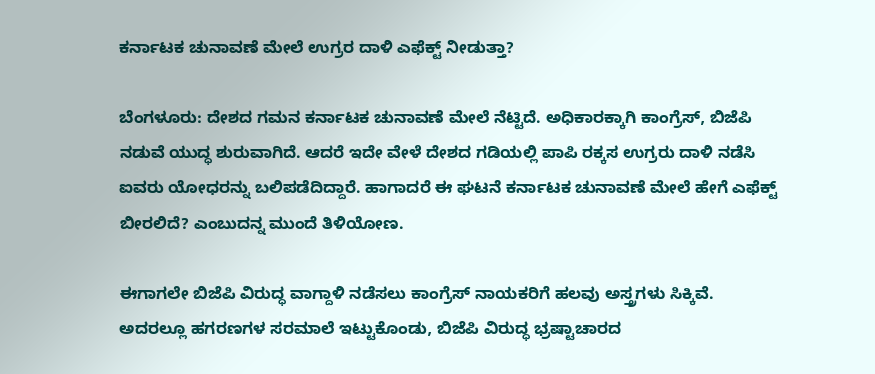ಕರ್ನಾಟಕ ಚುನಾವಣೆ ಮೇಲೆ ಉಗ್ರರ ದಾಳಿ ಎಫೆಕ್ಟ್ ನೀಡುತ್ತಾ?

ಬೆಂಗಳೂರು: ದೇಶದ ಗಮನ ಕರ್ನಾಟಕ ಚುನಾವಣೆ ಮೇಲೆ ನೆಟ್ಟಿದೆ. ಅಧಿಕಾರಕ್ಕಾಗಿ ಕಾಂಗ್ರೆಸ್, ಬಿಜೆಪಿ ನಡುವೆ ಯುದ್ಧ ಶುರುವಾಗಿದೆ. ಆದರೆ ಇದೇ ವೇಳೆ ದೇಶದ ಗಡಿಯಲ್ಲಿ ಪಾಪಿ ರಕ್ಕಸ ಉಗ್ರರು ದಾಳಿ ನಡೆಸಿ ಐವರು ಯೋಧರನ್ನು ಬಲಿಪಡೆದಿದ್ದಾರೆ. ಹಾಗಾದರೆ ಈ ಘಟನೆ ಕರ್ನಾಟಕ ಚುನಾವಣೆ ಮೇಲೆ ಹೇಗೆ ಎಫೆಕ್ಟ್ ಬೀರಲಿದೆ? ಎಂಬುದನ್ನ ಮುಂದೆ ತಿಳಿಯೋಣ.

ಈಗಾಗಲೇ ಬಿಜೆಪಿ ವಿರುದ್ಧ ವಾಗ್ದಾಳಿ ನಡೆಸಲು ಕಾಂಗ್ರೆಸ್ ನಾಯಕರಿಗೆ ಹಲವು ಅಸ್ತ್ರಗಳು ಸಿಕ್ಕಿವೆ. ಅದರಲ್ಲೂ ಹಗರಣಗಳ ಸರಮಾಲೆ ಇಟ್ಟುಕೊಂಡು, ಬಿಜೆಪಿ ವಿರುದ್ಧ ಭ್ರಷ್ಟಾಚಾರದ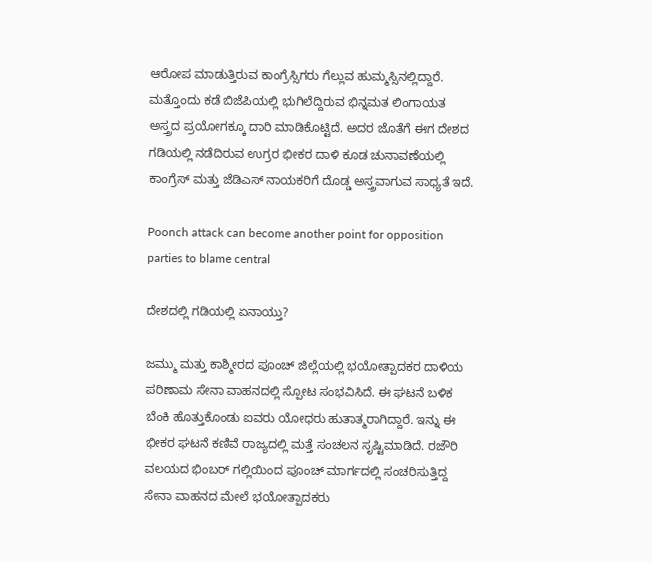ಆರೋಪ ಮಾಡುತ್ತಿರುವ ಕಾಂಗ್ರೆಸ್ಸಿಗರು ಗೆಲ್ಲುವ ಹುಮ್ಮಸ್ಸಿನಲ್ಲಿದ್ದಾರೆ. ಮತ್ತೊಂದು ಕಡೆ ಬಿಜೆಪಿಯಲ್ಲಿ ಭುಗಿಲೆದ್ದಿರುವ ಭಿನ್ನಮತ ಲಿಂಗಾಯತ ಅಸ್ತ್ರದ ಪ್ರಯೋಗಕ್ಕೂ ದಾರಿ ಮಾಡಿಕೊಟ್ಟಿದೆ. ಅದರ ಜೊತೆಗೆ ಈಗ ದೇಶದ ಗಡಿಯಲ್ಲಿ ನಡೆದಿರುವ ಉಗ್ರರ ಭೀಕರ ದಾಳಿ ಕೂಡ ಚುನಾವಣೆಯಲ್ಲಿ ಕಾಂಗ್ರೆಸ್ ಮತ್ತು ಜೆಡಿಎಸ್ ನಾಯಕರಿಗೆ ದೊಡ್ಡ ಅಸ್ತ್ರವಾಗುವ ಸಾಧ್ಯತೆ ಇದೆ.

Poonch attack can become another point for opposition parties to blame central

ದೇಶದಲ್ಲಿ ಗಡಿಯಲ್ಲಿ ಏನಾಯ್ತು?

ಜಮ್ಮು ಮತ್ತು ಕಾಶ್ಮೀರದ ಪೂಂಚ್ ಜಿಲ್ಲೆಯಲ್ಲಿ ಭಯೋತ್ಪಾದಕರ ದಾಳಿಯ ಪರಿಣಾಮ ಸೇನಾ ವಾಹನದಲ್ಲಿ ಸ್ಪೋಟ ಸಂಭವಿಸಿದೆ. ಈ ಘಟನೆ ಬಳಿಕ ಬೆಂಕಿ ಹೊತ್ತುಕೊಂಡು ಐವರು ಯೋಧರು ಹುತಾತ್ಮರಾಗಿದ್ದಾರೆ. ಇನ್ನು ಈ ಭೀಕರ ಘಟನೆ ಕಣಿವೆ ರಾಜ್ಯದಲ್ಲಿ ಮತ್ತೆ ಸಂಚಲನ ಸೃಷ್ಟಿಮಾಡಿದೆ. ರಜೌರಿ ವಲಯದ ಭಿಂಬರ್ ಗಲ್ಲಿಯಿಂದ ಪೂಂಚ್ ಮಾರ್ಗದಲ್ಲಿ ಸಂಚರಿಸುತ್ತಿದ್ದ ಸೇನಾ ವಾಹನದ ಮೇಲೆ ಭಯೋತ್ಪಾದಕರು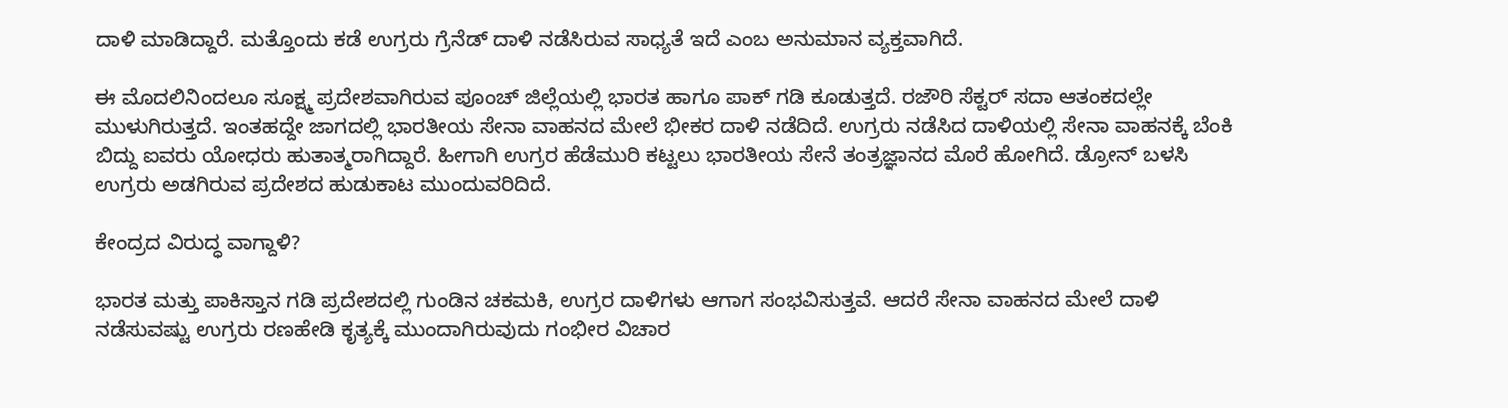ದಾಳಿ ಮಾಡಿದ್ದಾರೆ. ಮತ್ತೊಂದು ಕಡೆ ಉಗ್ರರು ಗ್ರೆನೆಡ್ ದಾಳಿ ನಡೆಸಿರುವ ಸಾಧ್ಯತೆ ಇದೆ ಎಂಬ ಅನುಮಾನ ವ್ಯಕ್ತವಾಗಿದೆ.

ಈ ಮೊದಲಿನಿಂದಲೂ ಸೂಕ್ಷ್ಮ ಪ್ರದೇಶವಾಗಿರುವ ಪೂಂಚ್ ಜಿಲ್ಲೆಯಲ್ಲಿ ಭಾರತ ಹಾಗೂ ಪಾಕ್ ಗಡಿ ಕೂಡುತ್ತದೆ. ರಜೌರಿ ಸೆಕ್ಟರ್ ಸದಾ ಆತಂಕದಲ್ಲೇ ಮುಳುಗಿರುತ್ತದೆ. ಇಂತಹದ್ದೇ ಜಾಗದಲ್ಲಿ ಭಾರತೀಯ ಸೇನಾ ವಾಹನದ ಮೇಲೆ ಭೀಕರ ದಾಳಿ ನಡೆದಿದೆ. ಉಗ್ರರು ನಡೆಸಿದ ದಾಳಿಯಲ್ಲಿ ಸೇನಾ ವಾಹನಕ್ಕೆ ಬೆಂಕಿ ಬಿದ್ದು ಐವರು ಯೋಧರು ಹುತಾತ್ಮರಾಗಿದ್ದಾರೆ. ಹೀಗಾಗಿ ಉಗ್ರರ ಹೆಡೆಮುರಿ ಕಟ್ಟಲು ಭಾರತೀಯ ಸೇನೆ ತಂತ್ರಜ್ಞಾನದ ಮೊರೆ ಹೋಗಿದೆ. ಡ್ರೋನ್ ಬಳಸಿ ಉಗ್ರರು ಅಡಗಿರುವ ಪ್ರದೇಶದ ಹುಡುಕಾಟ ಮುಂದುವರಿದಿದೆ.

ಕೇಂದ್ರದ ವಿರುದ್ಧ ವಾಗ್ದಾಳಿ?

ಭಾರತ ಮತ್ತು ಪಾಕಿಸ್ತಾನ ಗಡಿ ಪ್ರದೇಶದಲ್ಲಿ ಗುಂಡಿನ ಚಕಮಕಿ, ಉಗ್ರರ ದಾಳಿಗಳು ಆಗಾಗ ಸಂಭವಿಸುತ್ತವೆ. ಆದರೆ ಸೇನಾ ವಾಹನದ ಮೇಲೆ ದಾಳಿ ನಡೆಸುವಷ್ಟು ಉಗ್ರರು ರಣಹೇಡಿ ಕೃತ್ಯಕ್ಕೆ ಮುಂದಾಗಿರುವುದು ಗಂಭೀರ ವಿಚಾರ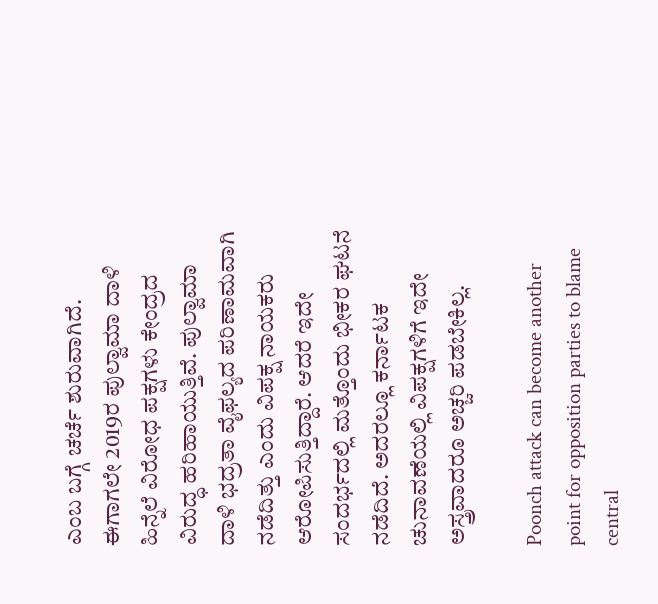ಎಂಬ ಬಗ್ಗೆ ಚರ್ಚೆ ಶುರುವಾಗಿದೆ. ಈಗಾಗಲೇ 2019ರ ಪುಲ್ವಾಮಾ ದಾಳಿ ಹಿನ್ನೆಲೆ ವಿರೋಧ ಪಕ್ಷಗಳು ಕೇಂದ್ರದ ವಿರುದ್ಧ ಹರಿಹಾಯುತ್ತಿವೆ. ಪುಲ್ವಾಮಾ ದಾಳಿ ಭದ್ರತಾ ವೈಫಲ್ಯದ ಪರಿಣಾಮವಾಗಿ ನಡೆದಿತ್ತು ಎಂದು ವಿಪಕ್ಷ ನಾಯಕರು ಆರೋಪಿಸುತ್ತಿದ್ದಾರೆ. ಆದರೆ ಇದೇ ಸಂದರ್ಭದಲ್ಲಿ ಮತ್ತೊಂದು ಭೀಕರ ಘಟನೆ ನಡೆದಿದೆ. ಅದರಲ್ಲೂ ಕರ್ನಾಟಕ ಚುನಾವಣೆಯಲ್ಲಿ ವಿಪಕ್ಷಗಳಿಗೆ ಇದೇ ಅಸ್ತ್ರವಾದರೂ ಅಚ್ಚರಿ ಪಡಬೇಕಿಲ್ಲ.

Poonch attack can become another point for opposition parties to blame central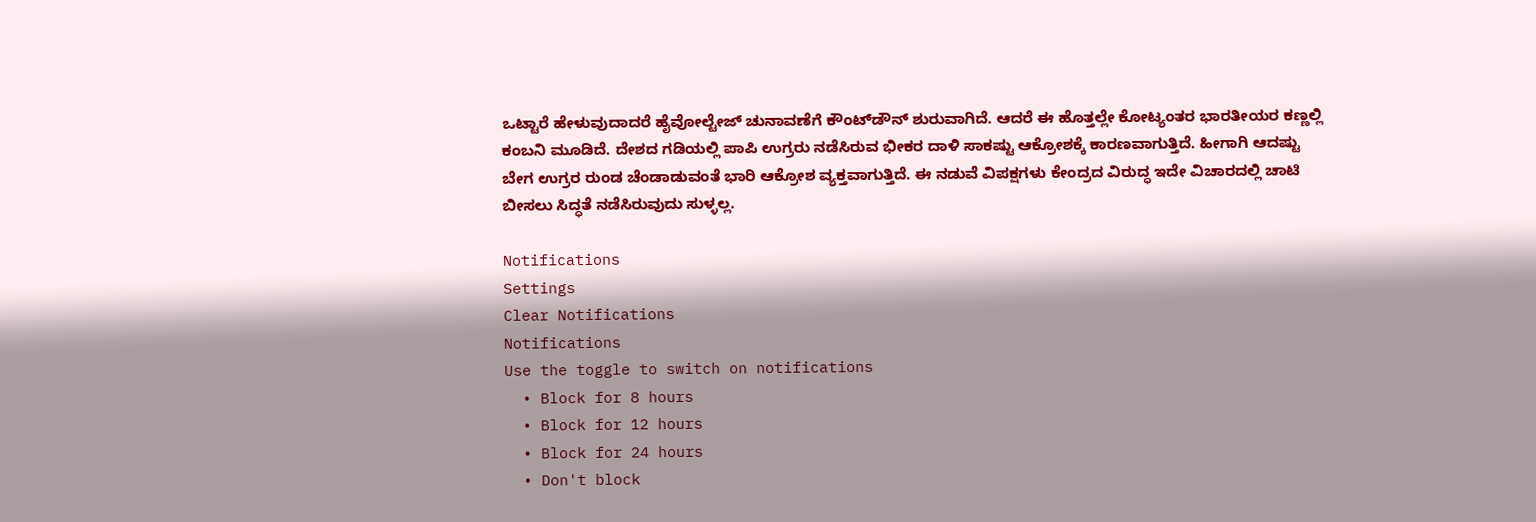ಒಟ್ಟಾರೆ ಹೇಳುವುದಾದರೆ ಹೈವೋಲ್ಟೇಜ್ ಚುನಾವಣೆಗೆ ಕೌಂಟ್‌ಡೌನ್ ಶುರುವಾಗಿದೆ. ಆದರೆ ಈ ಹೊತ್ತಲ್ಲೇ ಕೋಟ್ಯಂತರ ಭಾರತೀಯರ ಕಣ್ಣಲ್ಲಿ ಕಂಬನಿ ಮೂಡಿದೆ. ದೇಶದ ಗಡಿಯಲ್ಲಿ ಪಾಪಿ ಉಗ್ರರು ನಡೆಸಿರುವ ಭೀಕರ ದಾಳಿ ಸಾಕಷ್ಟು ಆಕ್ರೋಶಕ್ಕೆ ಕಾರಣವಾಗುತ್ತಿದೆ. ಹೀಗಾಗಿ ಆದಷ್ಟು ಬೇಗ ಉಗ್ರರ ರುಂಡ ಚೆಂಡಾಡುವಂತೆ ಭಾರಿ ಆಕ್ರೋಶ ವ್ಯಕ್ತವಾಗುತ್ತಿದೆ. ಈ ನಡುವೆ ವಿಪಕ್ಷಗಳು ಕೇಂದ್ರದ ವಿರುದ್ಧ ಇದೇ ವಿಚಾರದಲ್ಲಿ ಚಾಟಿ ಬೀಸಲು ಸಿದ್ಧತೆ ನಡೆಸಿರುವುದು ಸುಳ್ಳಲ್ಲ.

Notifications
Settings
Clear Notifications
Notifications
Use the toggle to switch on notifications
  • Block for 8 hours
  • Block for 12 hours
  • Block for 24 hours
  • Don't block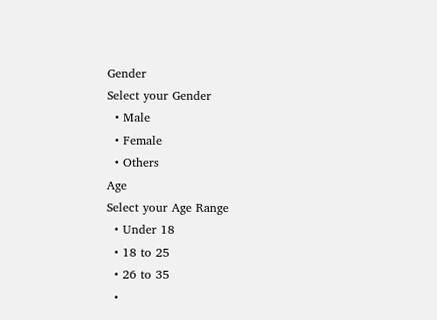Gender
Select your Gender
  • Male
  • Female
  • Others
Age
Select your Age Range
  • Under 18
  • 18 to 25
  • 26 to 35
  •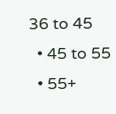36 to 45
  • 45 to 55
  • 55+